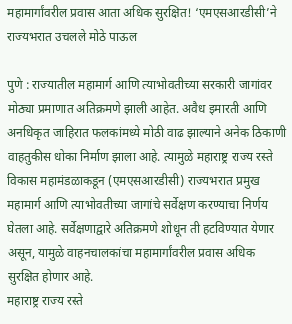महामार्गांवरील प्रवास आता अधिक सुरक्षित! ‘एमएसआरडीसी’ने राज्यभरात उचलले मोठे पाऊल

पुणे : राज्यातील महामार्ग आणि त्याभोवतीच्या सरकारी जागांवर मोठ्या प्रमाणात अतिक्रमणे झाली आहेत. अवैध इमारती आणि अनधिकृत जाहिरात फलकांमध्ये मोठी वाढ झाल्याने अनेक ठिकाणी वाहतुकीस धोका निर्माण झाला आहे. त्यामुळे महाराष्ट्र राज्य रस्ते विकास महामंडळाकडून (एमएसआरडीसी) राज्यभरात प्रमुख महामार्ग आणि त्याभोवतीच्या जागांचे सर्वेक्षण करण्याचा निर्णय घेतला आहे. सर्वेक्षणाद्वारे अतिक्रमणे शोधून ती हटविण्यात येणार असून, यामुळे वाहनचालकांचा महामार्गांवरील प्रवास अधिक सुरक्षित होणार आहे.
महाराष्ट्र राज्य रस्ते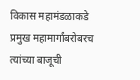विकास महामंडळाकडे प्रमुख महामार्गांबरोबरच त्यांच्या बाजूची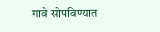गावे सोपविण्यात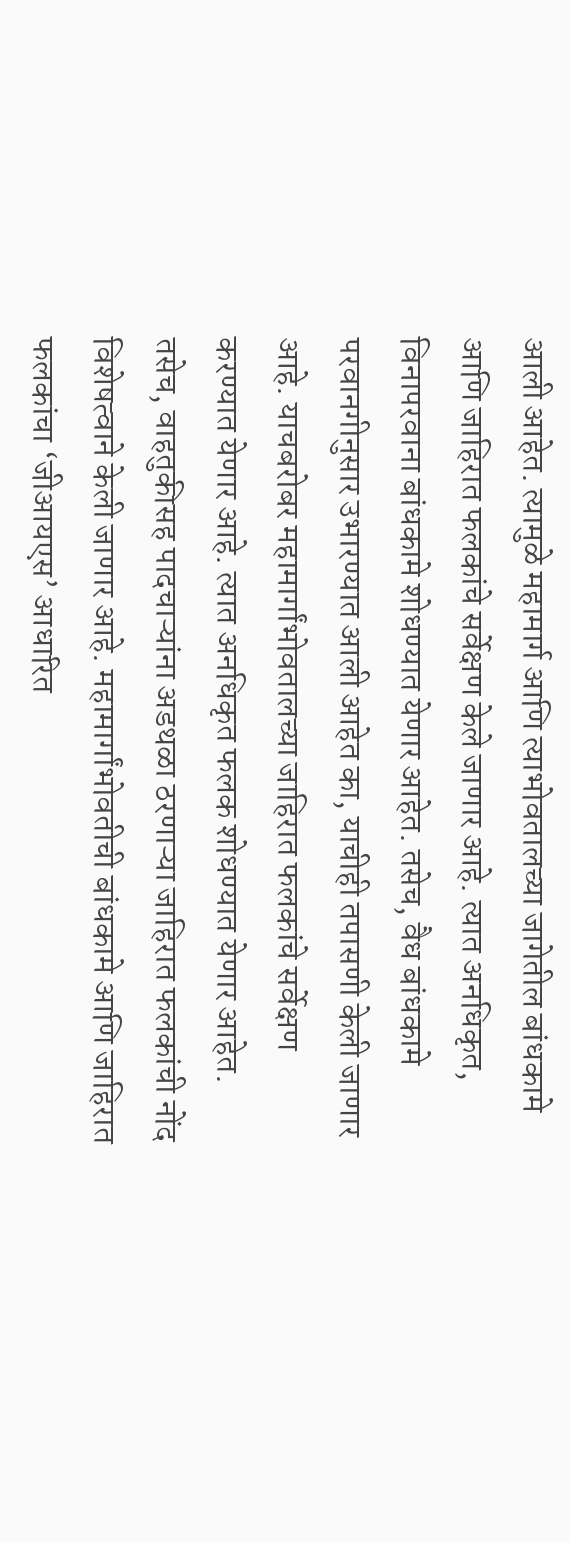आली आहेत. त्यामुळे महामार्ग आणि त्याभोवतालच्या जागेतील बांधकामे आणि जाहिरात फलकांचे सर्वेक्षण केले जाणार आहे. त्यात अनधिकृत, विनापरवाना बांधकामे शोधण्यात येणार आहेत. तसेच, वैध बांधकामे परवानगीनुसार उभारण्यात आली आहेत का, याचीही तपासणी केली जाणार आहे. याचबरोबर महामार्गांभोवतालच्या जाहिरात फलकांचे सर्वेक्षण करण्यात येणार आहे. त्यात अनधिकृत फलक शोधण्यात येणार आहेत. तसेच, वाहतुकीसह पादचाऱ्यांना अडथळा ठरणाऱ्या जाहिरात फलकांची नोंद विशेषत्वाने केली जाणार आहे. महामार्गांभोवतीची बांधकामे आणि जाहिरात फलकांचा ‘जीआयएस’ आधारित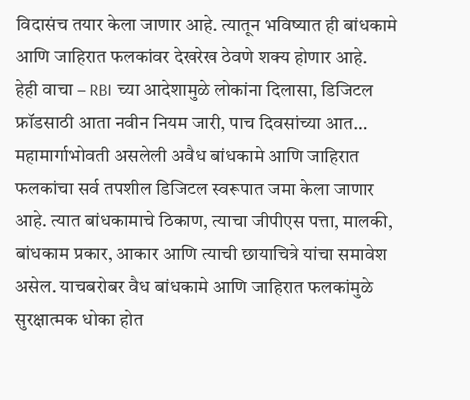विदासंच तयार केला जाणार आहे. त्यातून भविष्यात ही बांधकामे आणि जाहिरात फलकांवर देखरेख ठेवणे शक्य होणार आहे.
हेही वाचा – RBI च्या आदेशामुळे लोकांना दिलासा, डिजिटल फ्रॉडसाठी आता नवीन नियम जारी, पाच दिवसांच्या आत…
महामार्गाभोवती असलेली अवैध बांधकामे आणि जाहिरात फलकांचा सर्व तपशील डिजिटल स्वरूपात जमा केला जाणार आहे. त्यात बांधकामाचे ठिकाण, त्याचा जीपीएस पत्ता, मालकी, बांधकाम प्रकार, आकार आणि त्याची छायाचित्रे यांचा समावेश असेल. याचबरोबर वैध बांधकामे आणि जाहिरात फलकांमुळे सुरक्षात्मक धोका होत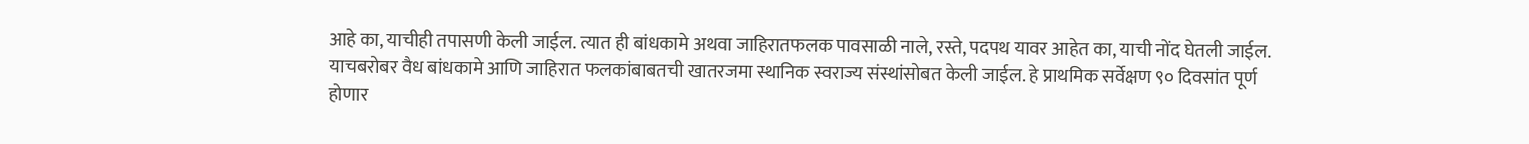आहे का, याचीही तपासणी केली जाईल. त्यात ही बांधकामे अथवा जाहिरातफलक पावसाळी नाले, रस्ते, पदपथ यावर आहेत का, याची नोंद घेतली जाईल. याचबरोबर वैध बांधकामे आणि जाहिरात फलकांबाबतची खातरजमा स्थानिक स्वराज्य संस्थांसोबत केली जाईल. हे प्राथमिक सर्वेक्षण ९० दिवसांत पूर्ण होणार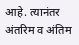आहे. त्यानंतर अंतरिम व अंतिम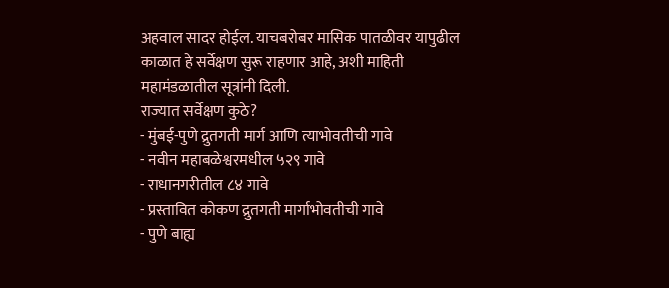अहवाल सादर होईल. याचबरोबर मासिक पातळीवर यापुढील काळात हे सर्वेक्षण सुरू राहणार आहे, अशी माहिती महामंडळातील सूत्रांनी दिली.
राज्यात सर्वेक्षण कुठे?
- मुंबई-पुणे द्रुतगती मार्ग आणि त्याभोवतीची गावे
- नवीन महाबळेश्वरमधील ५२९ गावे
- राधानगरीतील ८४ गावे
- प्रस्तावित कोकण द्रुतगती मार्गाभोवतीची गावे
- पुणे बाह्य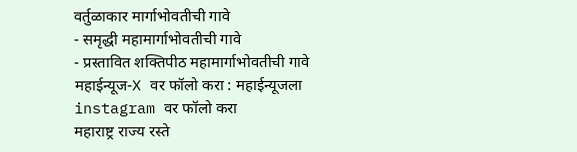वर्तुळाकार मार्गाभोवतीची गावे
- समृद्धी महामार्गाभोवतीची गावे
- प्रस्तावित शक्तिपीठ महामार्गाभोवतीची गावे
महाईन्यूज-X वर फॉलो करा : महाईन्यूजला instagram वर फॉलो करा
महाराष्ट्र राज्य रस्ते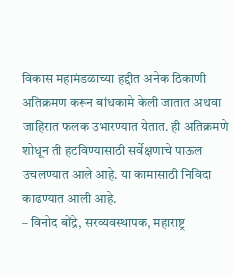विकास महामंडळाच्या हद्दीत अनेक ठिकाणी अतिक्रमण करून बांधकामे केली जातात अथवा जाहिरात फलक उभारण्यात येतात. ही अतिक्रमणे शोधून ती हटविण्यासाठी सर्वेक्षणाचे पाऊल उचलण्यात आले आहे. या कामासाठी निविदा काढण्यात आली आहे.
– विनोद बोंद्रे, सरव्यवस्थापक, महाराष्ट्र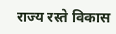राज्य रस्ते विकास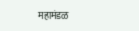महामंडळ